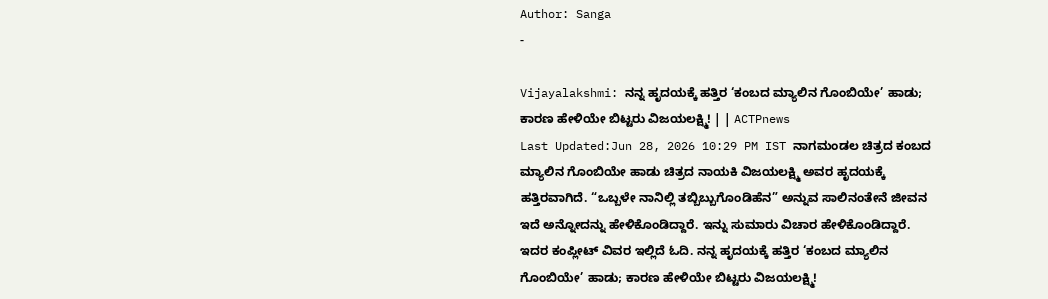Author: Sanga
-

Vijayalakshmi: ನನ್ನ ಹೃದಯಕ್ಕೆ ಹತ್ತಿರ ‘ಕಂಬದ ಮ್ಯಾಲಿನ ಗೊಂಬಿಯೇ’ ಹಾಡು; ಕಾರಣ ಹೇಳಿಯೇ ಬಿಟ್ಟರು ವಿಜಯಲಕ್ಷ್ಮಿ! | | ACTPnews
Last Updated:Jun 28, 2026 10:29 PM IST ನಾಗಮಂಡಲ ಚಿತ್ರದ ಕಂಬದ ಮ್ಯಾಲಿನ ಗೊಂಬಿಯೇ ಹಾಡು ಚಿತ್ರದ ನಾಯಕಿ ವಿಜಯಲಕ್ಷ್ಮಿ ಅವರ ಹೃದಯಕ್ಕೆ ಹತ್ತಿರವಾಗಿದೆ. “ಒಬ್ಬಳೇ ನಾನಿಲ್ಲಿ ತಬ್ಬಿಬ್ಬುಗೊಂಡಿಹೆನ” ಅನ್ನುವ ಸಾಲಿನಂತೇನೆ ಜೀವನ ಇದೆ ಅನ್ನೋದನ್ನು ಹೇಳಿಕೊಂಡಿದ್ದಾರೆ. ಇನ್ನು ಸುಮಾರು ವಿಚಾರ ಹೇಳಿಕೊಂಡಿದ್ದಾರೆ. ಇದರ ಕಂಪ್ಲೀಟ್ ವಿವರ ಇಲ್ಲಿದೆ ಓದಿ. ನನ್ನ ಹೃದಯಕ್ಕೆ ಹತ್ತಿರ ‘ಕಂಬದ ಮ್ಯಾಲಿನ ಗೊಂಬಿಯೇ’ ಹಾಡು; ಕಾರಣ ಹೇಳಿಯೇ ಬಿಟ್ಟರು ವಿಜಯಲಕ್ಷ್ಮಿ!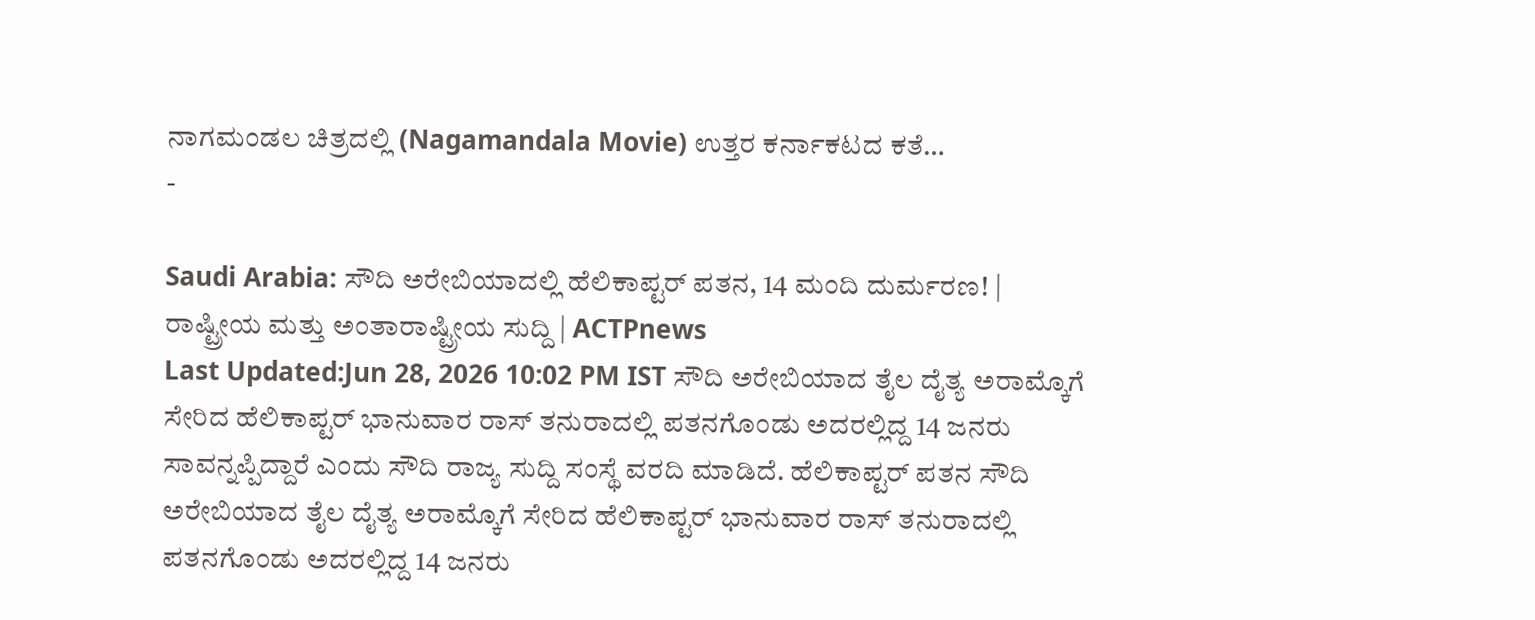ನಾಗಮಂಡಲ ಚಿತ್ರದಲ್ಲಿ (Nagamandala Movie) ಉತ್ತರ ಕರ್ನಾಕಟದ ಕತೆ…
-

Saudi Arabia: ಸೌದಿ ಅರೇಬಿಯಾದಲ್ಲಿ ಹೆಲಿಕಾಪ್ಟರ್ ಪತನ, 14 ಮಂದಿ ದುರ್ಮರಣ! | ರಾಷ್ಟ್ರೀಯ ಮತ್ತು ಅಂತಾರಾಷ್ಟ್ರೀಯ ಸುದ್ದಿ | ACTPnews
Last Updated:Jun 28, 2026 10:02 PM IST ಸೌದಿ ಅರೇಬಿಯಾದ ತೈಲ ದೈತ್ಯ ಅರಾಮ್ಕೊಗೆ ಸೇರಿದ ಹೆಲಿಕಾಪ್ಟರ್ ಭಾನುವಾರ ರಾಸ್ ತನುರಾದಲ್ಲಿ ಪತನಗೊಂಡು ಅದರಲ್ಲಿದ್ದ 14 ಜನರು ಸಾವನ್ನಪ್ಪಿದ್ದಾರೆ ಎಂದು ಸೌದಿ ರಾಜ್ಯ ಸುದ್ದಿ ಸಂಸ್ಥೆ ವರದಿ ಮಾಡಿದೆ. ಹೆಲಿಕಾಪ್ಟರ್ ಪತನ ಸೌದಿ ಅರೇಬಿಯಾದ ತೈಲ ದೈತ್ಯ ಅರಾಮ್ಕೊಗೆ ಸೇರಿದ ಹೆಲಿಕಾಪ್ಟರ್ ಭಾನುವಾರ ರಾಸ್ ತನುರಾದಲ್ಲಿ ಪತನಗೊಂಡು ಅದರಲ್ಲಿದ್ದ 14 ಜನರು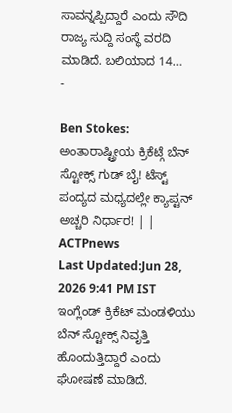ಸಾವನ್ನಪ್ಪಿದ್ದಾರೆ ಎಂದು ಸೌದಿ ರಾಜ್ಯ ಸುದ್ದಿ ಸಂಸ್ಥೆ ವರದಿ ಮಾಡಿದೆ. ಬಲಿಯಾದ 14…
-

Ben Stokes: ಅಂತಾರಾಷ್ಟ್ರೀಯ ಕ್ರಿಕೆಟ್ಗೆ ಬೆನ್ ಸ್ಟೋಕ್ಸ್ ಗುಡ್ ಬೈ! ಟೆಸ್ಟ್ ಪಂದ್ಯದ ಮಧ್ಯದಲ್ಲೇ ಕ್ಯಾಪ್ಟನ್ ಅಚ್ಚರಿ ನಿರ್ಧಾರ! | | ACTPnews
Last Updated:Jun 28, 2026 9:41 PM IST ಇಂಗ್ಲೆಂಡ್ ಕ್ರಿಕೆಟ್ ಮಂಡಳಿಯು ಬೆನ್ ಸ್ಟೋಕ್ಸ್ ನಿವೃತ್ತಿ ಹೊಂದುತ್ತಿದ್ದಾರೆ ಎಂದು ಘೋಷಣೆ ಮಾಡಿದೆ.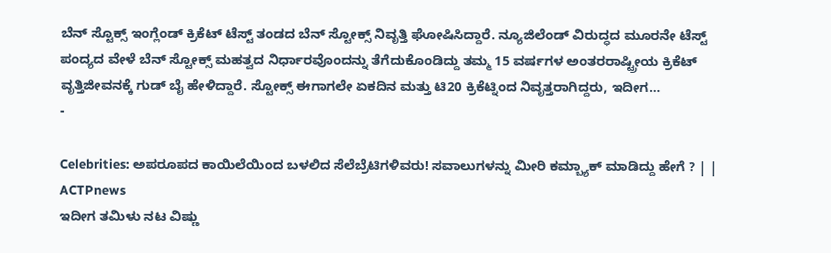ಬೆನ್ ಸ್ಟೊಕ್ಸ್ ಇಂಗ್ಲೆಂಡ್ ಕ್ರಿಕೆಟ್ ಟೆಸ್ಟ್ ತಂಡದ ಬೆನ್ ಸ್ಟೋಕ್ಸ್ ನಿವೃತ್ತಿ ಘೋಷಿಸಿದ್ದಾರೆ. ನ್ಯೂಜಿಲೆಂಡ್ ವಿರುದ್ಧದ ಮೂರನೇ ಟೆಸ್ಟ್ ಪಂದ್ಯದ ವೇಳೆ ಬೆನ್ ಸ್ಟೋಕ್ಸ್ ಮಹತ್ವದ ನಿರ್ಧಾರವೊಂದನ್ನು ತೆಗೆದುಕೊಂಡಿದ್ದು ತಮ್ಮ 15 ವರ್ಷಗಳ ಅಂತರರಾಷ್ಟ್ರೀಯ ಕ್ರಿಕೆಟ್ ವೃತ್ತಿಜೀವನಕ್ಕೆ ಗುಡ್ ಬೈ ಹೇಳಿದ್ದಾರೆ. ಸ್ಟೋಕ್ಸ್ ಈಗಾಗಲೇ ಏಕದಿನ ಮತ್ತು ಟಿ20 ಕ್ರಿಕೆಟ್ನಿಂದ ನಿವೃತ್ತರಾಗಿದ್ದರು, ಇದೀಗ…
-

Celebrities: ಅಪರೂಪದ ಕಾಯಿಲೆಯಿಂದ ಬಳಲಿದ ಸೆಲೆಬ್ರೆಟಿಗಳಿವರು! ಸವಾಲುಗಳನ್ನು ಮೀರಿ ಕಮ್ಬ್ಯಾಕ್ ಮಾಡಿದ್ದು ಹೇಗೆ ? | | ACTPnews
ಇದೀಗ ತಮಿಳು ನಟ ವಿಷ್ಣು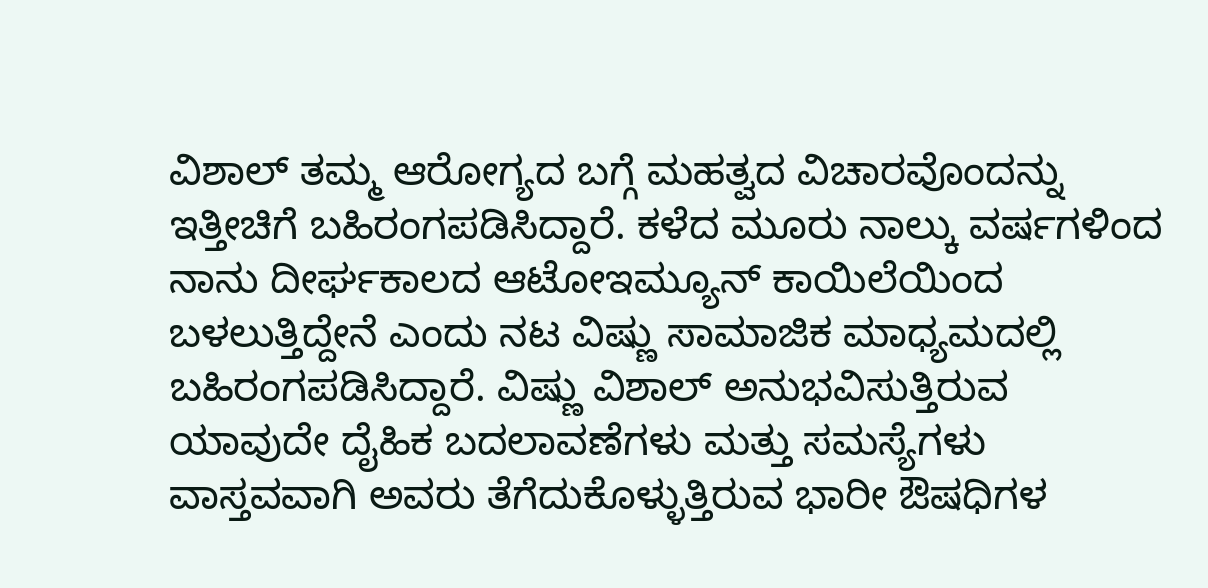ವಿಶಾಲ್ ತಮ್ಮ ಆರೋಗ್ಯದ ಬಗ್ಗೆ ಮಹತ್ವದ ವಿಚಾರವೊಂದನ್ನು ಇತ್ತೀಚಿಗೆ ಬಹಿರಂಗಪಡಿಸಿದ್ದಾರೆ. ಕಳೆದ ಮೂರು ನಾಲ್ಕು ವರ್ಷಗಳಿಂದ ನಾನು ದೀರ್ಘಕಾಲದ ಆಟೋಇಮ್ಯೂನ್ ಕಾಯಿಲೆಯಿಂದ ಬಳಲುತ್ತಿದ್ದೇನೆ ಎಂದು ನಟ ವಿಷ್ಣು ಸಾಮಾಜಿಕ ಮಾಧ್ಯಮದಲ್ಲಿ ಬಹಿರಂಗಪಡಿಸಿದ್ದಾರೆ. ವಿಷ್ಣು ವಿಶಾಲ್ ಅನುಭವಿಸುತ್ತಿರುವ ಯಾವುದೇ ದೈಹಿಕ ಬದಲಾವಣೆಗಳು ಮತ್ತು ಸಮಸ್ಯೆಗಳು ವಾಸ್ತವವಾಗಿ ಅವರು ತೆಗೆದುಕೊಳ್ಳುತ್ತಿರುವ ಭಾರೀ ಔಷಧಿಗಳ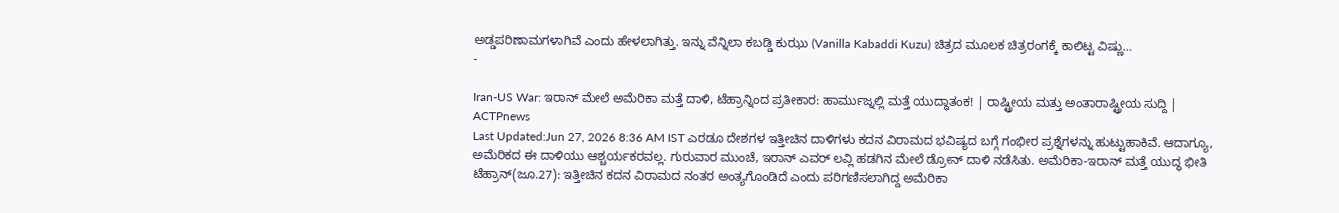ಅಡ್ಡಪರಿಣಾಮಗಳಾಗಿವೆ ಎಂದು ಹೇಳಲಾಗಿತ್ತು. ಇನ್ನು ವೆನ್ನಿಲಾ ಕಬಡ್ಡಿ ಕುಝು (Vanilla Kabaddi Kuzu) ಚಿತ್ರದ ಮೂಲಕ ಚಿತ್ರರಂಗಕ್ಕೆ ಕಾಲಿಟ್ಟ ವಿಷ್ಣು…
-

Iran-US War: ಇರಾನ್ ಮೇಲೆ ಅಮೆರಿಕಾ ಮತ್ತೆ ದಾಳಿ, ಟೆಹ್ರಾನ್ನಿಂದ ಪ್ರತೀಕಾರ: ಹಾರ್ಮುಜ್ನಲ್ಲಿ ಮತ್ತೆ ಯುದ್ಧಾತಂಕ! | ರಾಷ್ಟ್ರೀಯ ಮತ್ತು ಅಂತಾರಾಷ್ಟ್ರೀಯ ಸುದ್ದಿ | ACTPnews
Last Updated:Jun 27, 2026 8:36 AM IST ಎರಡೂ ದೇಶಗಳ ಇತ್ತೀಚಿನ ದಾಳಿಗಳು ಕದನ ವಿರಾಮದ ಭವಿಷ್ಯದ ಬಗ್ಗೆ ಗಂಭೀರ ಪ್ರಶ್ನೆಗಳನ್ನು ಹುಟ್ಟುಹಾಕಿವೆ. ಆದಾಗ್ಯೂ, ಅಮೆರಿಕದ ಈ ದಾಳಿಯು ಆಶ್ಚರ್ಯಕರವಲ್ಲ. ಗುರುವಾರ ಮುಂಚೆ, ಇರಾನ್ ಎವರ್ ಲವ್ಲಿ ಹಡಗಿನ ಮೇಲೆ ಡ್ರೋನ್ ದಾಳಿ ನಡೆಸಿತು. ಅಮೆರಿಕಾ-ಇರಾನ್ ಮತ್ತೆ ಯುದ್ಧ ಭೀತಿ ಟೆಹ್ರಾನ್(ಜೂ.27): ಇತ್ತೀಚಿನ ಕದನ ವಿರಾಮದ ನಂತರ ಅಂತ್ಯಗೊಂಡಿದೆ ಎಂದು ಪರಿಗಣಿಸಲಾಗಿದ್ದ ಅಮೆರಿಕಾ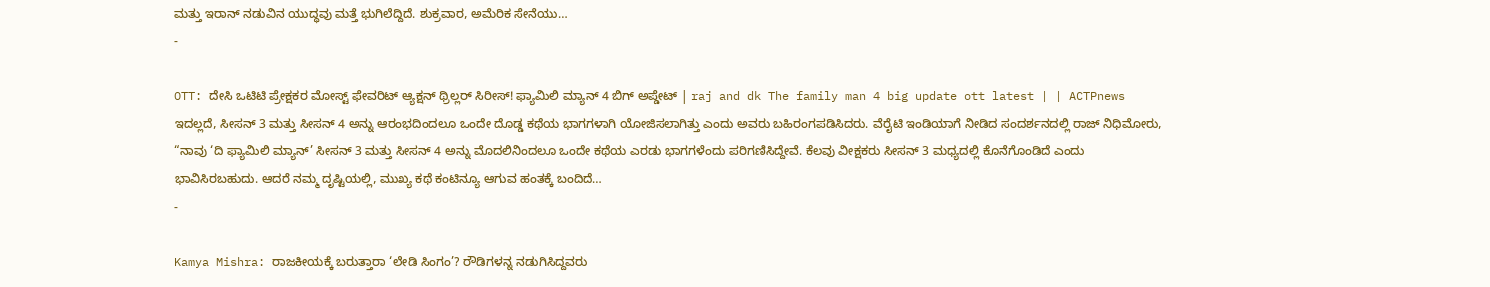ಮತ್ತು ಇರಾನ್ ನಡುವಿನ ಯುದ್ಧವು ಮತ್ತೆ ಭುಗಿಲೆದ್ದಿದೆ. ಶುಕ್ರವಾರ, ಅಮೆರಿಕ ಸೇನೆಯು…
-

OTT: ದೇಸಿ ಒಟಿಟಿ ಪ್ರೇಕ್ಷಕರ ಮೋಸ್ಟ್ ಫೇವರಿಟ್ ಆ್ಯಕ್ಷನ್ ಥ್ರಿಲ್ಲರ್ ಸಿರೀಸ್! ಫ್ಯಾಮಿಲಿ ಮ್ಯಾನ್ 4 ಬಿಗ್ ಅಪ್ಡೇಟ್ | raj and dk The family man 4 big update ott latest | | ACTPnews
ಇದಲ್ಲದೆ, ಸೀಸನ್ 3 ಮತ್ತು ಸೀಸನ್ 4 ಅನ್ನು ಆರಂಭದಿಂದಲೂ ಒಂದೇ ದೊಡ್ಡ ಕಥೆಯ ಭಾಗಗಳಾಗಿ ಯೋಜಿಸಲಾಗಿತ್ತು ಎಂದು ಅವರು ಬಹಿರಂಗಪಡಿಸಿದರು. ವೆರೈಟಿ ಇಂಡಿಯಾಗೆ ನೀಡಿದ ಸಂದರ್ಶನದಲ್ಲಿ ರಾಜ್ ನಿಧಿಮೋರು, “ನಾವು ‘ದಿ ಫ್ಯಾಮಿಲಿ ಮ್ಯಾನ್’ ಸೀಸನ್ 3 ಮತ್ತು ಸೀಸನ್ 4 ಅನ್ನು ಮೊದಲಿನಿಂದಲೂ ಒಂದೇ ಕಥೆಯ ಎರಡು ಭಾಗಗಳೆಂದು ಪರಿಗಣಿಸಿದ್ದೇವೆ. ಕೆಲವು ವೀಕ್ಷಕರು ಸೀಸನ್ 3 ಮಧ್ಯದಲ್ಲಿ ಕೊನೆಗೊಂಡಿದೆ ಎಂದು ಭಾವಿಸಿರಬಹುದು. ಆದರೆ ನಮ್ಮ ದೃಷ್ಟಿಯಲ್ಲಿ, ಮುಖ್ಯ ಕಥೆ ಕಂಟಿನ್ಯೂ ಆಗುವ ಹಂತಕ್ಕೆ ಬಂದಿದೆ…
-

Kamya Mishra: ರಾಜಕೀಯಕ್ಕೆ ಬರುತ್ತಾರಾ ‘ಲೇಡಿ ಸಿಂಗಂ’? ರೌಡಿಗಳನ್ನ ನಡುಗಿಸಿದ್ದವರು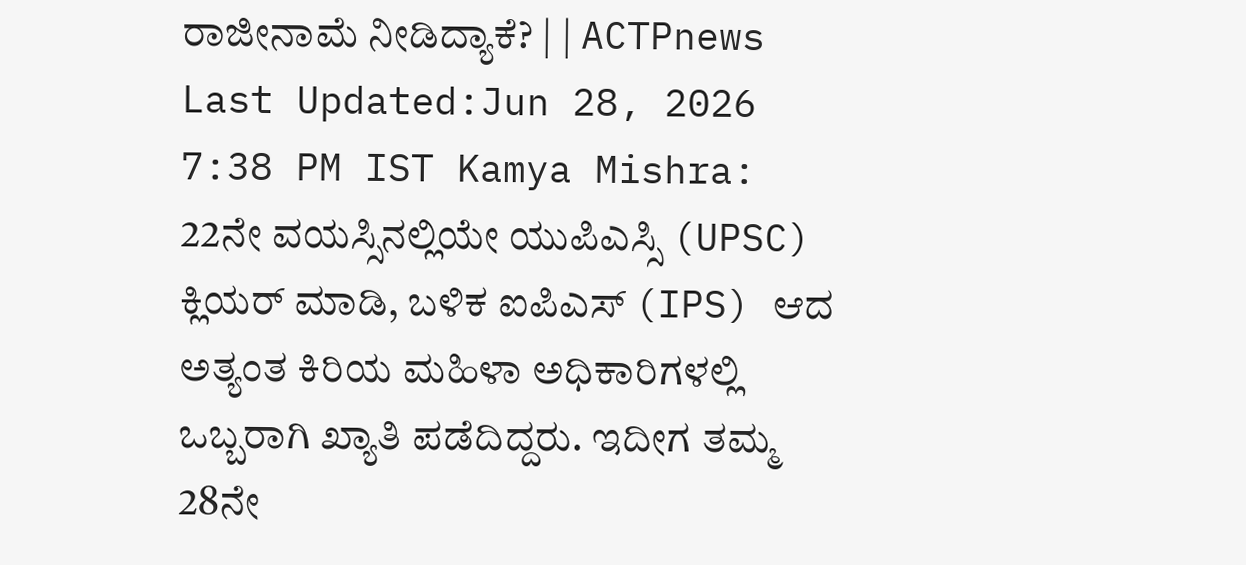ರಾಜೀನಾಮೆ ನೀಡಿದ್ಯಾಕೆ? | | ACTPnews
Last Updated:Jun 28, 2026 7:38 PM IST Kamya Mishra: 22ನೇ ವಯಸ್ಸಿನಲ್ಲಿಯೇ ಯುಪಿಎಸ್ಸಿ (UPSC) ಕ್ಲಿಯರ್ ಮಾಡಿ, ಬಳಿಕ ಐಪಿಎಸ್ (IPS) ಆದ ಅತ್ಯಂತ ಕಿರಿಯ ಮಹಿಳಾ ಅಧಿಕಾರಿಗಳಲ್ಲಿ ಒಬ್ಬರಾಗಿ ಖ್ಯಾತಿ ಪಡೆದಿದ್ದರು. ಇದೀಗ ತಮ್ಮ 28ನೇ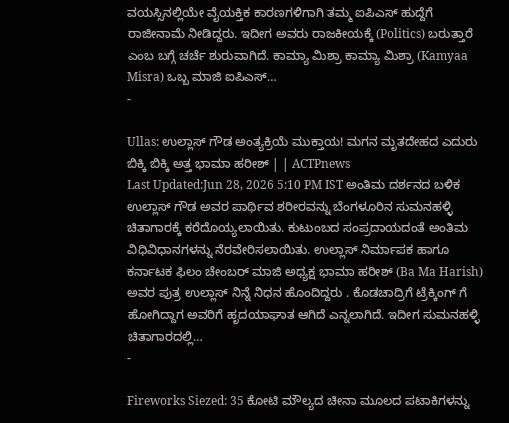ವಯಸ್ಸಿನಲ್ಲಿಯೇ ವೈಯಕ್ತಿಕ ಕಾರಣಗಳಿಗಾಗಿ ತಮ್ಮ ಐಪಿಎಸ್ ಹುದ್ದೆಗೆ ರಾಜೀನಾಮೆ ನೀಡಿದ್ದರು. ಇದೀಗ ಅವರು ರಾಜಕೀಯಕ್ಕೆ (Politics) ಬರುತ್ತಾರೆ ಎಂಬ ಬಗ್ಗೆ ಚರ್ಚೆ ಶುರುವಾಗಿದೆ. ಕಾಮ್ಯಾ ಮಿಶ್ರಾ ಕಾಮ್ಯಾ ಮಿಶ್ರಾ (Kamyaa Misra) ಒಬ್ಬ ಮಾಜಿ ಐಪಿಎಸ್…
-

Ullas: ಉಲ್ಲಾಸ್ ಗೌಡ ಅಂತ್ಯಕ್ರಿಯೆ ಮುಕ್ತಾಯ! ಮಗನ ಮೃತದೇಹದ ಎದುರು ಬಿಕ್ಕಿ ಬಿಕ್ಕಿ ಅತ್ತ ಭಾಮಾ ಹರೀಶ್ | | ACTPnews
Last Updated:Jun 28, 2026 5:10 PM IST ಅಂತಿಮ ದರ್ಶನದ ಬಳಿಕ ಉಲ್ಲಾಸ್ ಗೌಡ ಅವರ ಪಾರ್ಥಿವ ಶರೀರವನ್ನು ಬೆಂಗಳೂರಿನ ಸುಮನಹಳ್ಳಿ ಚಿತಾಗಾರಕ್ಕೆ ಕರೆದೊಯ್ಯಲಾಯಿತು. ಕುಟುಂಬದ ಸಂಪ್ರದಾಯದಂತೆ ಅಂತಿಮ ವಿಧಿವಿಧಾನಗಳನ್ನು ನೆರವೇರಿಸಲಾಯಿತು. ಉಲ್ಲಾಸ್ ನಿರ್ಮಾಪಕ ಹಾಗೂ ಕರ್ನಾಟಕ ಫಿಲಂ ಚೇಂಬರ್ ಮಾಜಿ ಅಧ್ಯಕ್ಷ ಭಾಮಾ ಹರೀಶ್ (Ba Ma Harish) ಅವರ ಪುತ್ರ ಉಲ್ಲಾಸ್ ನಿನ್ನೆ ನಿಧನ ಹೊಂದಿದ್ದರು . ಕೊಡಚಾದ್ರಿಗೆ ಟ್ರೆಕ್ಕಿಂಗ್ ಗೆ ಹೋಗಿದ್ದಾಗ ಅವರಿಗೆ ಹೃದಯಾಘಾತ ಆಗಿದೆ ಎನ್ನಲಾಗಿದೆ. ಇದೀಗ ಸುಮನಹಳ್ಳಿ ಚಿತಾಗಾರದಲ್ಲಿ…
-

Fireworks Siezed: 35 ಕೋಟಿ ಮೌಲ್ಯದ ಚೀನಾ ಮೂಲದ ಪಟಾಕಿಗಳನ್ನು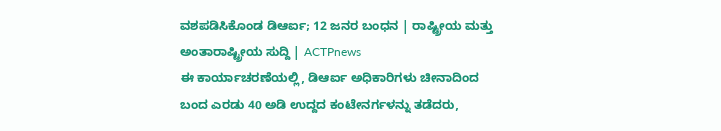ವಶಪಡಿಸಿಕೊಂಡ ಡಿಆರ್ಐ; 12 ಜನರ ಬಂಧನ | ರಾಷ್ಟ್ರೀಯ ಮತ್ತು ಅಂತಾರಾಷ್ಟ್ರೀಯ ಸುದ್ದಿ | ACTPnews
ಈ ಕಾರ್ಯಾಚರಣೆಯಲ್ಲಿ, ಡಿಆರ್ಐ ಅಧಿಕಾರಿಗಳು ಚೀನಾದಿಂದ ಬಂದ ಎರಡು 40 ಅಡಿ ಉದ್ದದ ಕಂಟೇನರ್ಗಳನ್ನು ತಡೆದರು,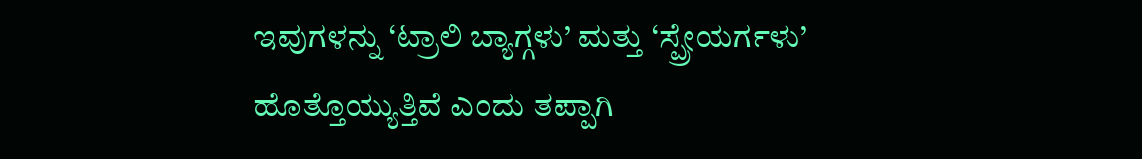ಇವುಗಳನ್ನು ‘ಟ್ರಾಲಿ ಬ್ಯಾಗ್ಗಳು’ ಮತ್ತು ‘ಸ್ಪ್ರೇಯರ್ಗಳು’ ಹೊತ್ತೊಯ್ಯುತ್ತಿವೆ ಎಂದು ತಪ್ಪಾಗಿ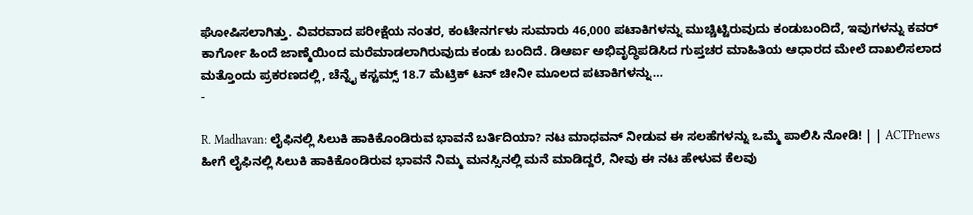ಘೋಷಿಸಲಾಗಿತ್ತು. ವಿವರವಾದ ಪರೀಕ್ಷೆಯ ನಂತರ, ಕಂಟೇನರ್ಗಳು ಸುಮಾರು 46,000 ಪಟಾಕಿಗಳನ್ನು ಮುಚ್ಚಿಟ್ಟಿರುವುದು ಕಂಡುಬಂದಿದೆ, ಇವುಗಳನ್ನು ಕವರ್ ಕಾರ್ಗೋ ಹಿಂದೆ ಜಾಣ್ಮೆಯಿಂದ ಮರೆಮಾಡಲಾಗಿರುವುದು ಕಂಡು ಬಂದಿದೆ. ಡಿಆರ್ಐ ಅಭಿವೃದ್ಧಿಪಡಿಸಿದ ಗುಪ್ತಚರ ಮಾಹಿತಿಯ ಆಧಾರದ ಮೇಲೆ ದಾಖಲಿಸಲಾದ ಮತ್ತೊಂದು ಪ್ರಕರಣದಲ್ಲಿ, ಚೆನ್ನೈ ಕಸ್ಟಮ್ಸ್ 18.7 ಮೆಟ್ರಿಕ್ ಟನ್ ಚೀನೀ ಮೂಲದ ಪಟಾಕಿಗಳನ್ನು…
-

R. Madhavan: ಲೈಫಿನಲ್ಲಿ ಸಿಲುಕಿ ಹಾಕಿಕೊಂಡಿರುವ ಭಾವನೆ ಬರ್ತಿದಿಯಾ? ನಟ ಮಾಧವನ್ ನೀಡುವ ಈ ಸಲಹೆಗಳನ್ನು ಒಮ್ಮೆ ಪಾಲಿಸಿ ನೋಡಿ! | | ACTPnews
ಹೀಗೆ ಲೈಫಿನಲ್ಲಿ ಸಿಲುಕಿ ಹಾಕಿಕೊಂಡಿರುವ ಭಾವನೆ ನಿಮ್ಮ ಮನಸ್ಸಿನಲ್ಲಿ ಮನೆ ಮಾಡಿದ್ದರೆ, ನೀವು ಈ ನಟ ಹೇಳುವ ಕೆಲವು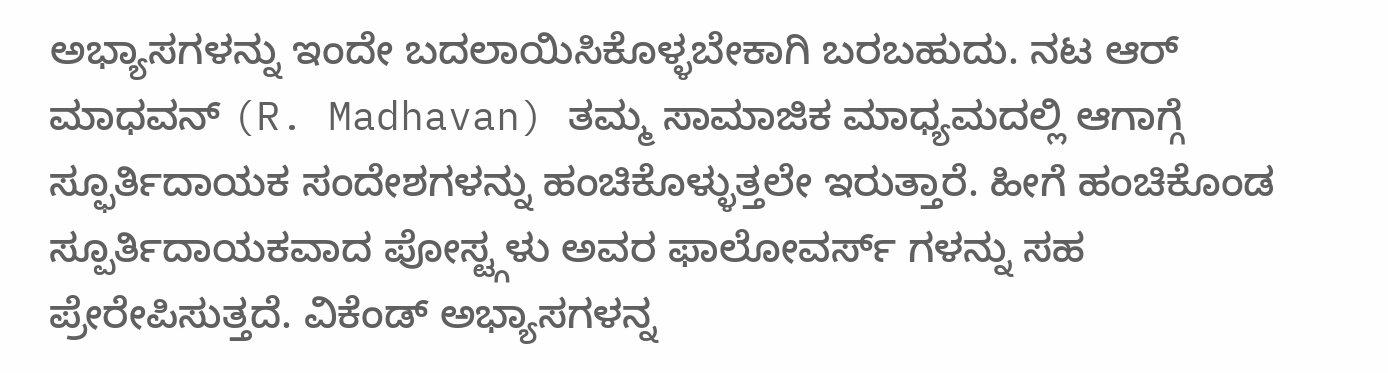ಅಭ್ಯಾಸಗಳನ್ನು ಇಂದೇ ಬದಲಾಯಿಸಿಕೊಳ್ಳಬೇಕಾಗಿ ಬರಬಹುದು. ನಟ ಆರ್ ಮಾಧವನ್ (R. Madhavan) ತಮ್ಮ ಸಾಮಾಜಿಕ ಮಾಧ್ಯಮದಲ್ಲಿ ಆಗಾಗ್ಗೆ ಸ್ಫೂರ್ತಿದಾಯಕ ಸಂದೇಶಗಳನ್ನು ಹಂಚಿಕೊಳ್ಳುತ್ತಲೇ ಇರುತ್ತಾರೆ. ಹೀಗೆ ಹಂಚಿಕೊಂಡ ಸ್ಪೂರ್ತಿದಾಯಕವಾದ ಪೋಸ್ಟ್ಗಳು ಅವರ ಫಾಲೋವರ್ಸ್ ಗಳನ್ನು ಸಹ ಪ್ರೇರೇಪಿಸುತ್ತದೆ. ವಿಕೆಂಡ್ ಅಭ್ಯಾಸಗಳನ್ನ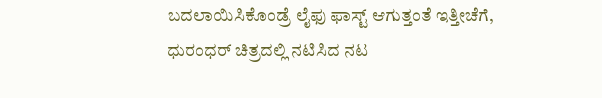ಬದಲಾಯಿಸಿಕೊಂಡ್ರೆ ಲೈಫು ಫಾಸ್ಟ್ ಆಗುತ್ತಂತೆ ಇತ್ತೀಚೆಗೆ, ಧುರಂಧರ್ ಚಿತ್ರದಲ್ಲಿ ನಟಿಸಿದ ನಟ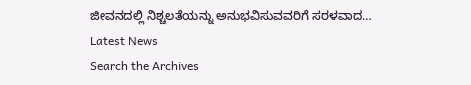ಜೀವನದಲ್ಲಿ ನಿಶ್ಚಲತೆಯನ್ನು ಅನುಭವಿಸುವವರಿಗೆ ಸರಳವಾದ…
Latest News
Search the Archives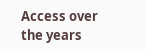Access over the years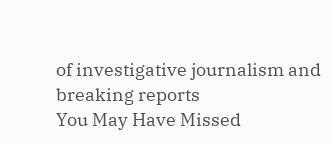of investigative journalism and breaking reports
You May Have Missed